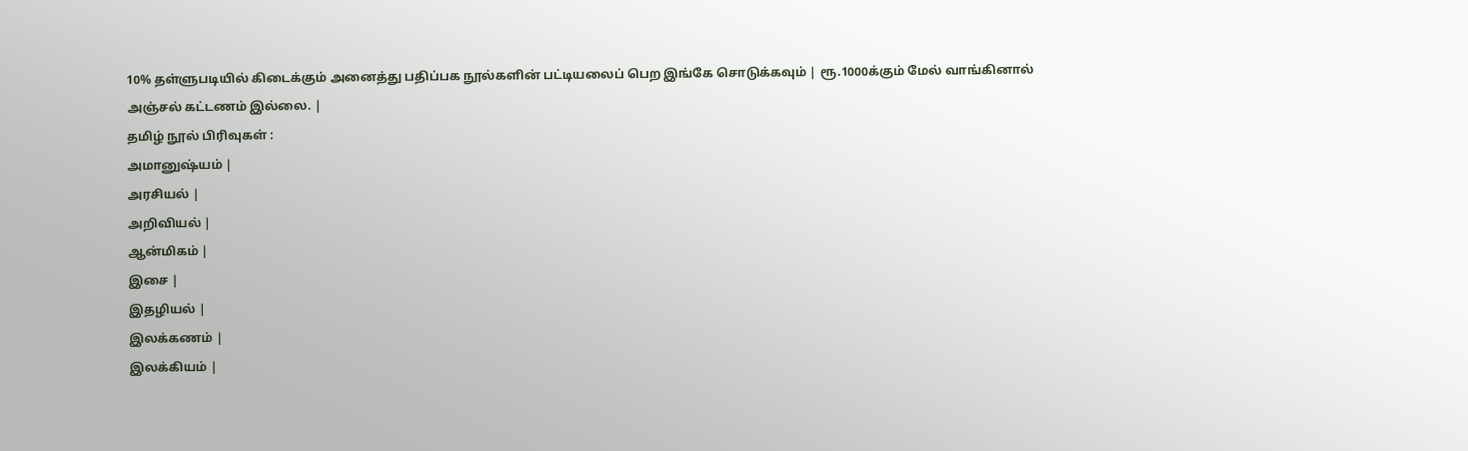10% தள்ளுபடியில் கிடைக்கும் அனைத்து பதிப்பக நூல்களின் பட்டியலைப் பெற இங்கே சொடுக்கவும் | ரூ.1000க்கும் மேல் வாங்கினால் அஞ்சல் கட்டணம் இல்லை. |
தமிழ் நூல் பிரிவுகள் :
அமானுஷ்யம் |
அரசியல் |
அறிவியல் |
ஆன்மிகம் |
இசை |
இதழியல் |
இலக்கணம் |
இலக்கியம் |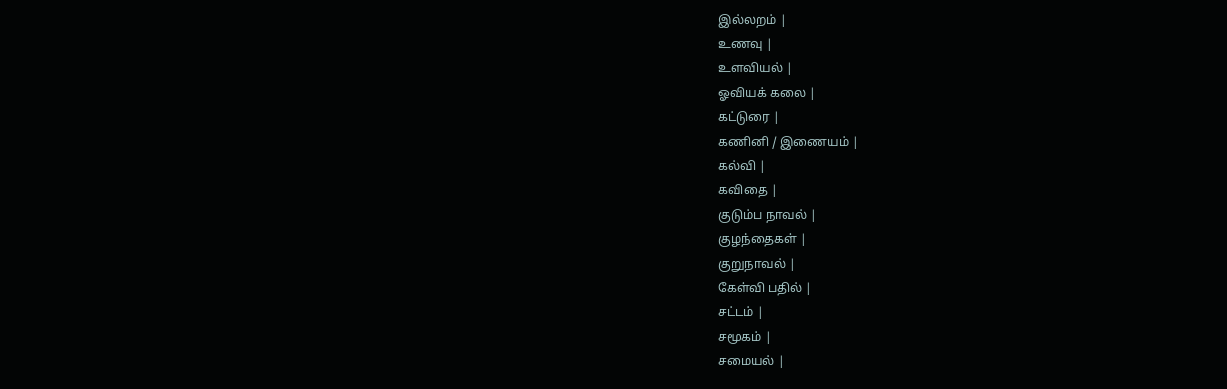இல்லறம் |
உணவு |
உளவியல் |
ஓவியக் கலை |
கட்டுரை |
கணினி / இணையம் |
கல்வி |
கவிதை |
குடும்ப நாவல் |
குழந்தைகள் |
குறுநாவல் |
கேள்வி பதில் |
சட்டம் |
சமூகம் |
சமையல் |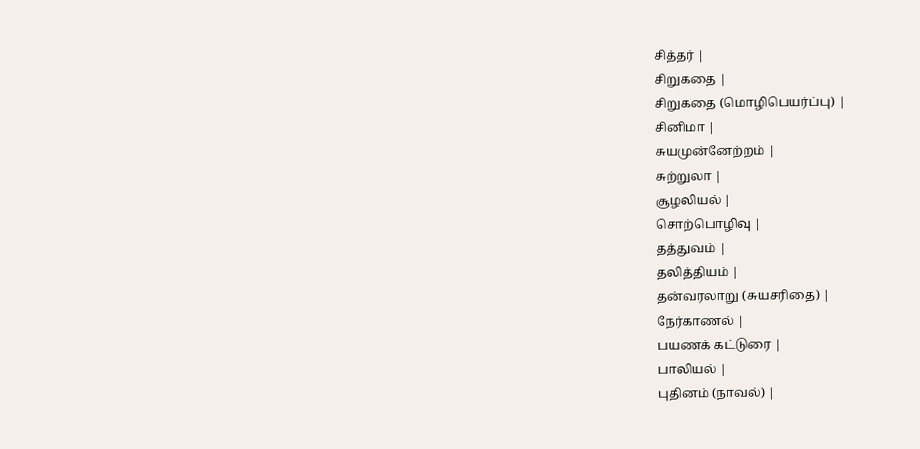சித்தர் |
சிறுகதை |
சிறுகதை (மொழிபெயர்ப்பு) |
சினிமா |
சுயமுன்னேற்றம் |
சுற்றுலா |
சூழலியல் |
சொற்பொழிவு |
தத்துவம் |
தலித்தியம் |
தன்வரலாறு (சுயசரிதை) |
நேர்காணல் |
பயணக் கட்டுரை |
பாலியல் |
புதினம் (நாவல்) |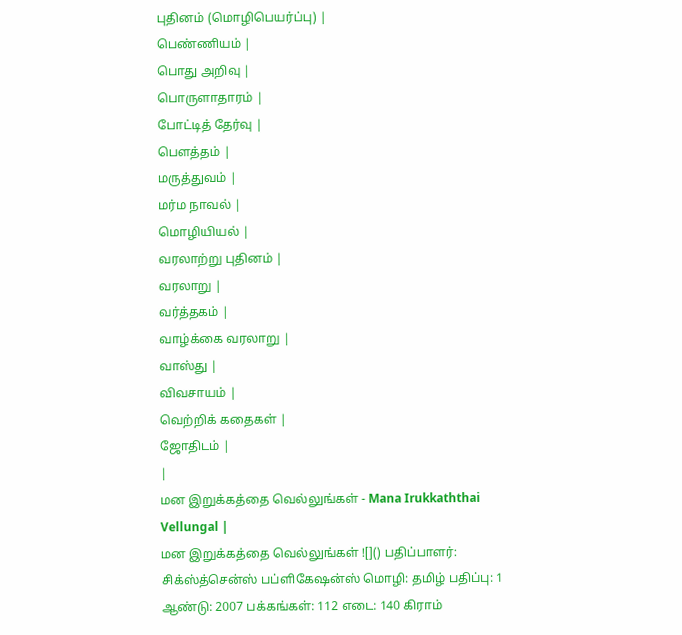புதினம் (மொழிபெயர்ப்பு) |
பெண்ணியம் |
பொது அறிவு |
பொருளாதாரம் |
போட்டித் தேர்வு |
பௌத்தம் |
மருத்துவம் |
மர்ம நாவல் |
மொழியியல் |
வரலாற்று புதினம் |
வரலாறு |
வர்த்தகம் |
வாழ்க்கை வரலாறு |
வாஸ்து |
விவசாயம் |
வெற்றிக் கதைகள் |
ஜோதிடம் |
|
மன இறுக்கத்தை வெல்லுங்கள் - Mana Irukkaththai Vellungal |
மன இறுக்கத்தை வெல்லுங்கள் ![]() பதிப்பாளர்: சிக்ஸ்த்சென்ஸ் பப்ளிகேஷன்ஸ் மொழி: தமிழ் பதிப்பு: 1 ஆண்டு: 2007 பக்கங்கள்: 112 எடை: 140 கிராம்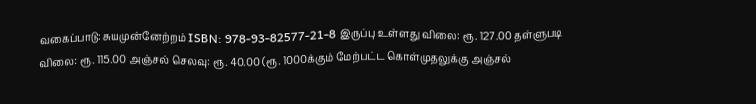வகைப்பாடு: சுயமுன்னேற்றம் ISBN: 978-93-82577-21-8 இருப்பு உள்ளது விலை: ரூ. 127.00 தள்ளுபடி விலை: ரூ. 115.00 அஞ்சல் செலவு: ரூ. 40.00 (ரூ. 1000க்கும் மேற்பட்ட கொள்முதலுக்கு அஞ்சல்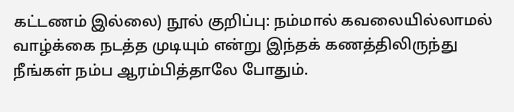கட்டணம் இல்லை) நூல் குறிப்பு: நம்மால் கவலையில்லாமல் வாழ்க்கை நடத்த முடியும் என்று இந்தக் கணத்திலிருந்து நீங்கள் நம்ப ஆரம்பித்தாலே போதும்.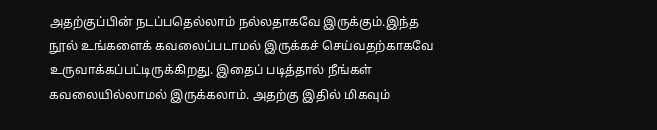அதற்குப்பின் நடப்பதெல்லாம் நல்லதாகவே இருக்கும்.இந்த நூல் உங்களைக் கவலைப்படாமல் இருக்கச் செய்வதற்காகவே உருவாக்கப்பட்டிருக்கிறது. இதைப் படித்தால் நீங்கள் கவலையில்லாமல் இருக்கலாம். அதற்கு இதில் மிகவும்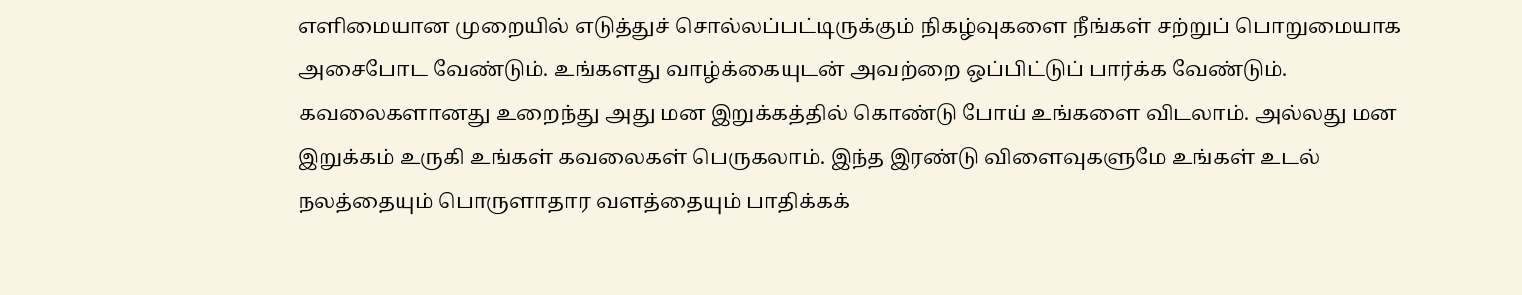எளிமையான முறையில் எடுத்துச் சொல்லப்பட்டிருக்கும் நிகழ்வுகளை நீங்கள் சற்றுப் பொறுமையாக அசைபோட வேண்டும். உங்களது வாழ்க்கையுடன் அவற்றை ஒப்பிட்டுப் பார்க்க வேண்டும். கவலைகளானது உறைந்து அது மன இறுக்கத்தில் கொண்டு போய் உங்களை விடலாம். அல்லது மன இறுக்கம் உருகி உங்கள் கவலைகள் பெருகலாம். இந்த இரண்டு விளைவுகளுமே உங்கள் உடல் நலத்தையும் பொருளாதார வளத்தையும் பாதிக்கக்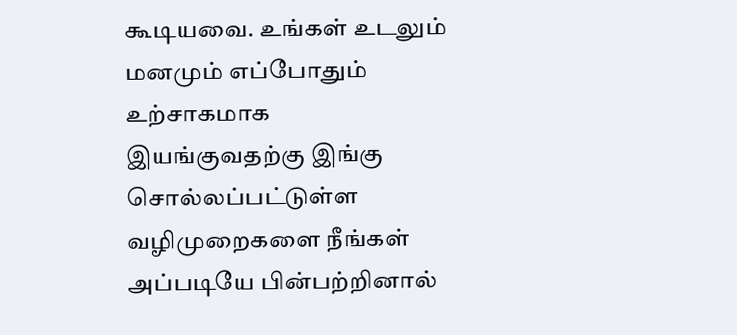கூடியவை. உங்கள் உடலும் மனமும் எப்போதும் உற்சாகமாக இயங்குவதற்கு இங்கு சொல்லப்பட்டுள்ள வழிமுறைகளை நீங்கள் அப்படியே பின்பற்றினால்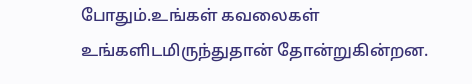போதும்.உங்கள் கவலைகள் உங்களிடமிருந்துதான் தோன்றுகின்றன.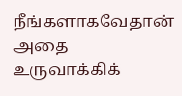நீங்களாகவேதான் அதை உருவாக்கிக்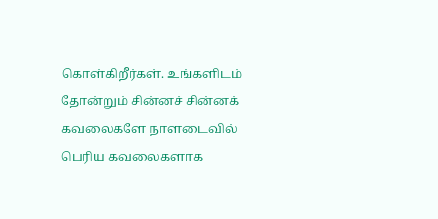கொள்கிறீர்கள். உங்களிடம் தோன்றும் சின்னச் சின்னக் கவலைகளே நாளடைவில் பெரிய கவலைகளாக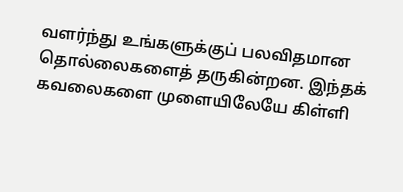வளர்ந்து உங்களுக்குப் பலவிதமான தொல்லைகளைத் தருகின்றன. இந்தக் கவலைகளை முளையிலேயே கிள்ளி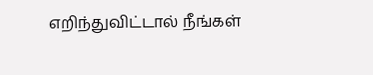எறிந்துவிட்டால் நீங்கள்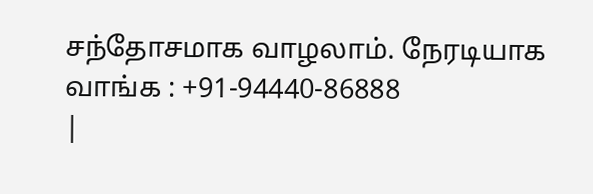சந்தோசமாக வாழலாம். நேரடியாக வாங்க : +91-94440-86888
|